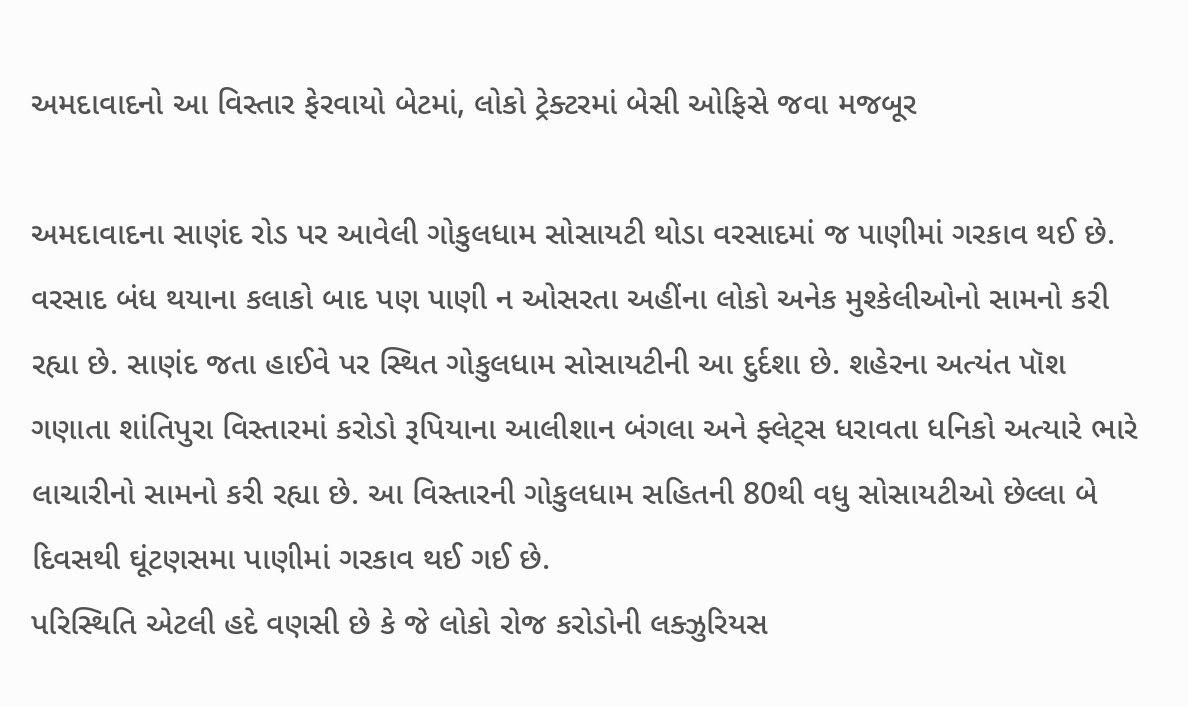અમદાવાદનો આ વિસ્તાર ફેરવાયો બેટમાં, લોકો ટ્રેક્ટરમાં બેસી ઓફિસે જવા મજબૂર

અમદાવાદના સાણંદ રોડ પર આવેલી ગોકુલધામ સોસાયટી થોડા વરસાદમાં જ પાણીમાં ગરકાવ થઈ છે. વરસાદ બંધ થયાના કલાકો બાદ પણ પાણી ન ઓસરતા અહીંના લોકો અનેક મુશ્કેલીઓનો સામનો કરી રહ્યા છે. સાણંદ જતા હાઈવે પર સ્થિત ગોકુલધામ સોસાયટીની આ દુર્દશા છે. શહેરના અત્યંત પૉશ ગણાતા શાંતિપુરા વિસ્તારમાં કરોડો રૂપિયાના આલીશાન બંગલા અને ફ્લેટ્સ ધરાવતા ધનિકો અત્યારે ભારે લાચારીનો સામનો કરી રહ્યા છે. આ વિસ્તારની ગોકુલધામ સહિતની 80થી વધુ સોસાયટીઓ છેલ્લા બે દિવસથી ઘૂંટણસમા પાણીમાં ગરકાવ થઈ ગઈ છે.
પરિસ્થિતિ એટલી હદે વણસી છે કે જે લોકો રોજ કરોડોની લક્ઝુરિયસ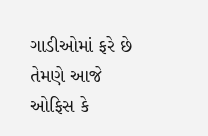ગાડીઓમાં ફરે છે તેમણે આજે ઓફિસ કે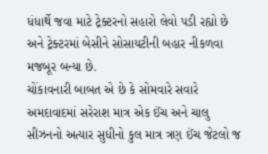ધંધાર્થે જવા માટે ટ્રેક્ટરનો સહારો લેવો પડી રહ્યો છે અને ટ્રેક્ટરમાં બેસીને સોસાયટીની બહાર નીકળવા મજબૂર બન્યા છે.
ચોંકાવનારી બાબત એ છે કે સોમવારે સવારે અમદાવાદમાં સરેરાશ માત્ર એક ઈંચ અને ચાલુ સીઝનનો અત્યાર સુધીનો કુલ માત્ર ત્રણ ઈંચ જેટલો જ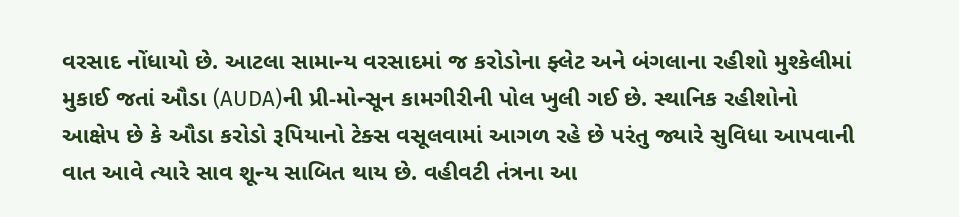વરસાદ નોંધાયો છે. આટલા સામાન્ય વરસાદમાં જ કરોડોના ફ્લેટ અને બંગલાના રહીશો મુશ્કેલીમાં મુકાઈ જતાં ઔડા (AUDA)ની પ્રી-મોન્સૂન કામગીરીની પોલ ખુલી ગઈ છે. સ્થાનિક રહીશોનો આક્ષેપ છે કે ઔડા કરોડો રૂપિયાનો ટેક્સ વસૂલવામાં આગળ રહે છે પરંતુ જ્યારે સુવિધા આપવાની વાત આવે ત્યારે સાવ શૂન્ય સાબિત થાય છે. વહીવટી તંત્રના આ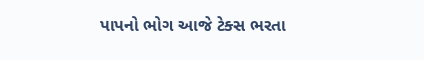પાપનો ભોગ આજે ટેક્સ ભરતા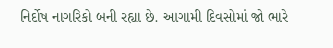નિર્દોષ નાગરિકો બની રહ્યા છે. આગામી દિવસોમાં જો ભારે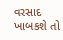વરસાદ ખાબકશે તો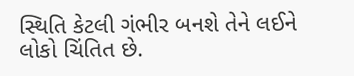સ્થિતિ કેટલી ગંભીર બનશે તેને લઈને લોકો ચિંતિત છે.